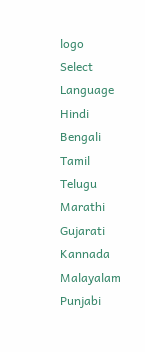logo
Select Language
Hindi
Bengali
Tamil
Telugu
Marathi
Gujarati
Kannada
Malayalam
Punjabi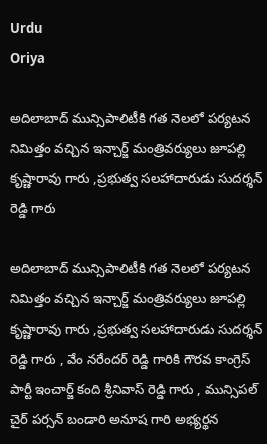Urdu
Oriya

అదిలాబాద్ మున్సిపాలిటీకి గత నెలలో పర్యటన నిమిత్తం వచ్చిన ఇన్చార్జ్ మంత్రివర్యులు జూపల్లి కృష్ణారావు గారు ,ప్రభుత్వ సలహాదారుడు సుదర్శన్ రెడ్డి గారు

అదిలాబాద్ మున్సిపాలిటీకి గత నెలలో పర్యటన నిమిత్తం వచ్చిన ఇన్చార్జ్ మంత్రివర్యులు జూపల్లి కృష్ణారావు గారు ,ప్రభుత్వ సలహాదారుడు సుదర్శన్ రెడ్డి గారు , వేం నరేందర్ రెడ్డి గారికి గౌరవ కాంగ్రెస్ పార్టీ ఇంచార్జ్ కంది శ్రీనివాస్ రెడ్డి గారు , మున్సిపల్ చైర్ పర్సన్ బండారి అనూష గారి అభ్యర్థన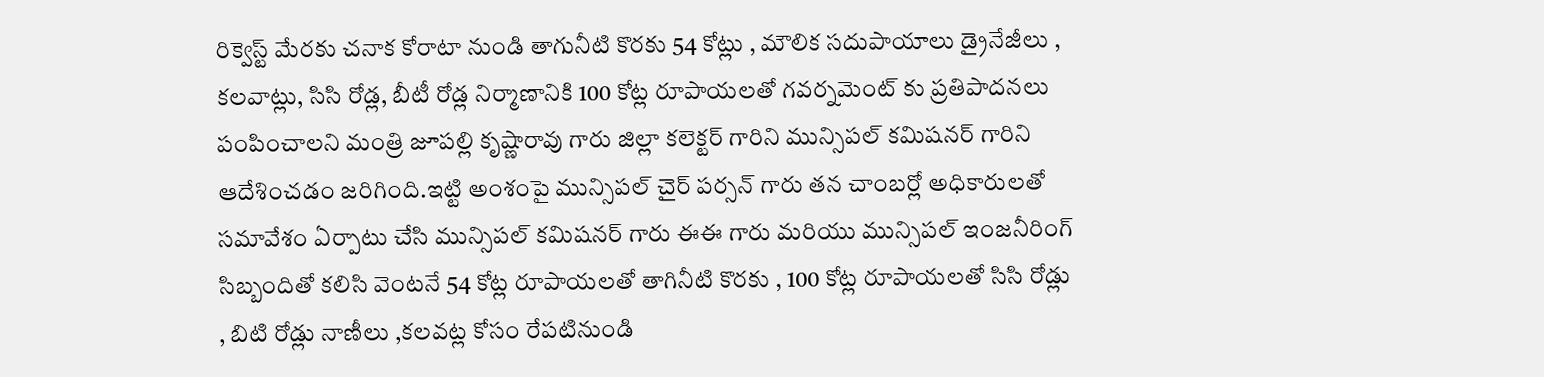రిక్వెస్ట్ మేరకు చనాక కోరాటా నుండి తాగునీటి కొరకు 54 కోట్లు , మౌలిక సదుపాయాలు డ్రైనేజీలు , కలవాట్లు, సిసి రోడ్ల, బీటీ రోడ్ల నిర్మాణానికి 100 కోట్ల రూపాయలతో గవర్నమెంట్ కు ప్రతిపాదనలు పంపించాలని మంత్రి జూపల్లి కృష్ణారావు గారు జిల్లా కలెక్టర్ గారిని మున్సిపల్ కమిషనర్ గారిని ఆదేశించడం జరిగింది.ఇట్టి అంశంపై మున్సిపల్ చైర్ పర్సన్ గారు తన చాంబర్లో అధికారులతో సమావేశం ఏర్పాటు చేసి మున్సిపల్ కమిషనర్ గారు ఈఈ గారు మరియు మున్సిపల్ ఇంజనీరింగ్ సిబ్బందితో కలిసి వెంటనే 54 కోట్ల రూపాయలతో తాగినీటి కొరకు , 100 కోట్ల రూపాయలతో సిసి రోడ్లు , బిటి రోడ్లు నాణీలు ,కలవట్ల కోసం రేపటినుండి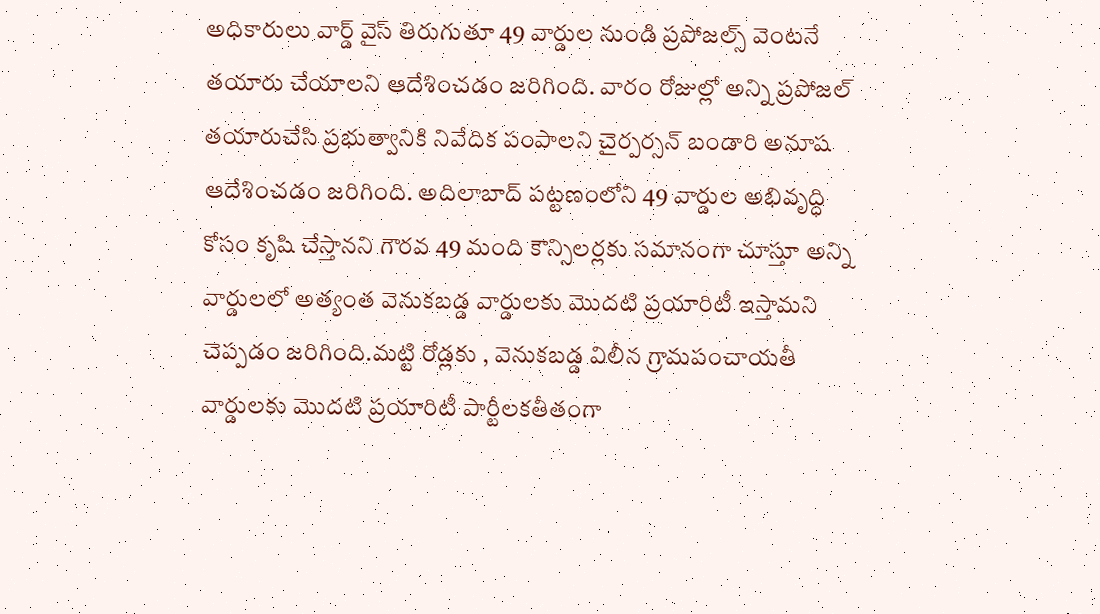అధికారులు వార్డ్ వైస్ తిరుగుతూ 49 వార్డుల నుండి ప్రపోజల్స్ వెంటనే తయారు చేయాలని ఆదేశించడం జరిగింది. వారం రోజుల్లో అన్ని ప్రపోజల్ తయారుచేసి ప్రభుత్వానికి నివేదిక పంపాలని చైర్పర్సన్ బండారి అనూష ఆదేశించడం జరిగింది. అదిలాబాద్ పట్టణంలోని 49 వార్డుల అభివృద్ధి కోసం కృషి చేస్తానని గౌరవ 49 మంది కౌన్సిలర్లకు సమానంగా చూస్తూ అన్ని వార్డులలో అత్యంత వెనుకబడ్డ వార్డులకు మొదటి ప్రయారిటీ ఇస్తామని చెప్పడం జరిగింది.మట్టి రోడ్లకు , వెనుకబడ్డ విలీన గ్రామపంచాయతీ వార్డులకు మొదటి ప్రయారిటీ పార్టీలకతీతంగా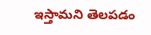ఇస్తామని తెలపడం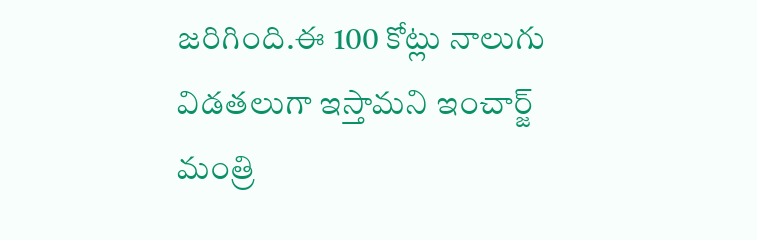జరిగింది.ఈ 100 కోట్లు నాలుగు విడతలుగా ఇస్తామని ఇంచార్జ్ మంత్రి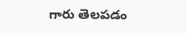గారు తెలపడం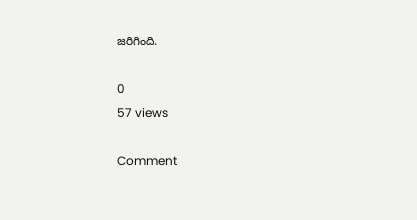జరిగింది.

0
57 views

Comment